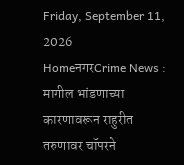Friday, September 11, 2026
HomeनगरCrime News : मागील भांडणाच्या कारणावरून राहुरीत तरुणावर चॉपरने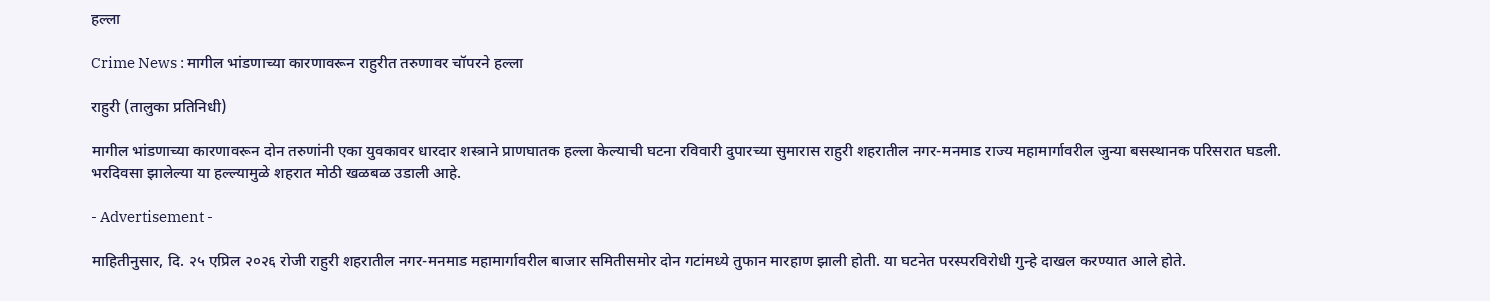हल्ला

Crime News : मागील भांडणाच्या कारणावरून राहुरीत तरुणावर चॉपरने हल्ला

राहुरी (तालुका प्रतिनिधी)

मागील भांडणाच्या कारणावरून दोन तरुणांनी एका युवकावर धारदार शस्त्राने प्राणघातक हल्ला केल्याची घटना रविवारी दुपारच्या सुमारास राहुरी शहरातील नगर-मनमाड राज्य महामार्गावरील जुन्या बसस्थानक परिसरात घडली. भरदिवसा झालेल्या या हल्ल्यामुळे शहरात मोठी खळबळ उडाली आहे.

- Advertisement -

माहितीनुसार, दि. २५ एप्रिल २०२६ रोजी राहुरी शहरातील नगर-मनमाड महामार्गावरील बाजार समितीसमोर दोन गटांमध्ये तुफान मारहाण झाली होती. या घटनेत परस्परविरोधी गुन्हे दाखल करण्यात आले होते.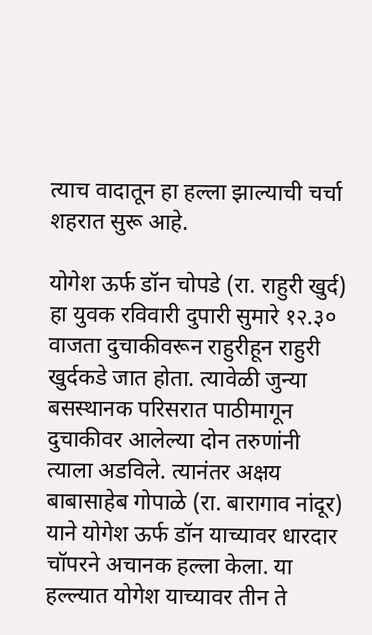त्याच वादातून हा हल्ला झाल्याची चर्चा शहरात सुरू आहे.

योगेश ऊर्फ डॉन चोपडे (रा. राहुरी खुर्द) हा युवक रविवारी दुपारी सुमारे १२.३० वाजता दुचाकीवरून राहुरीहून राहुरी खुर्दकडे जात होता. त्यावेळी जुन्या बसस्थानक परिसरात पाठीमागून दुचाकीवर आलेल्या दोन तरुणांनी त्याला अडविले. त्यानंतर अक्षय बाबासाहेब गोपाळे (रा. बारागाव नांदूर) याने योगेश ऊर्फ डॉन याच्यावर धारदार चॉपरने अचानक हल्ला केला. या हल्ल्यात योगेश याच्यावर तीन ते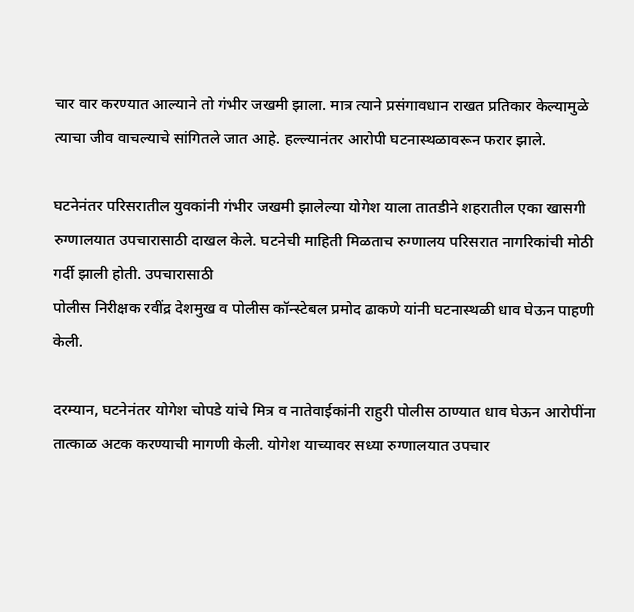चार वार करण्यात आल्याने तो गंभीर जखमी झाला. मात्र त्याने प्रसंगावधान राखत प्रतिकार केल्यामुळे त्याचा जीव वाचल्याचे सांगितले जात आहे. हल्ल्यानंतर आरोपी घटनास्थळावरून फरार झाले.

घटनेनंतर परिसरातील युवकांनी गंभीर जखमी झालेल्या योगेश याला तातडीने शहरातील एका खासगी रुग्णालयात उपचारासाठी दाखल केले. घटनेची माहिती मिळताच रुग्णालय परिसरात नागरिकांची मोठी गर्दी झाली होती. उपचारासाठी
पोलीस निरीक्षक रवींद्र देशमुख व पोलीस कॉन्स्टेबल प्रमोद ढाकणे यांनी घटनास्थळी धाव घेऊन पाहणी केली.

दरम्यान, घटनेनंतर योगेश चोपडे यांचे मित्र व नातेवाईकांनी राहुरी पोलीस ठाण्यात धाव घेऊन आरोपींना तात्काळ अटक करण्याची मागणी केली. योगेश याच्यावर सध्या रुग्णालयात उपचार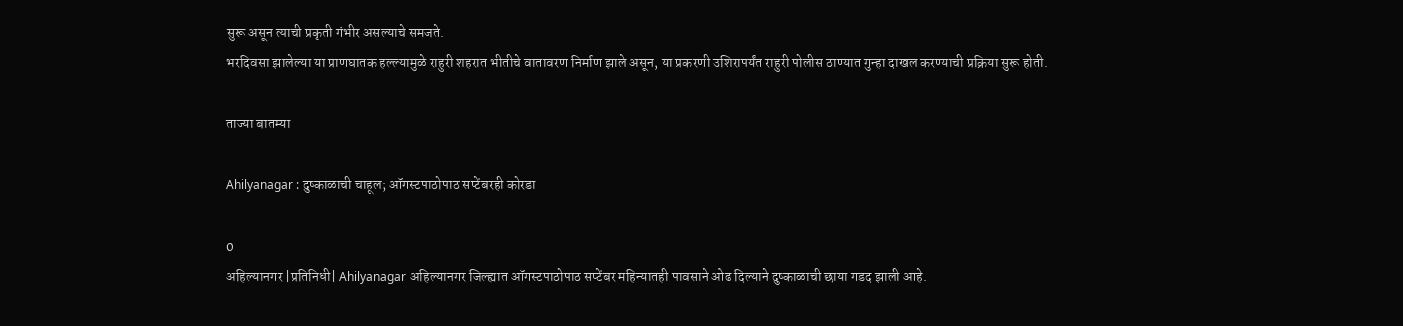सुरू असून त्याची प्रकृती गंभीर असल्याचे समजते.
भरदिवसा झालेल्या या प्राणघातक हल्ल्यामुळे राहुरी शहरात भीतीचे वातावरण निर्माण झाले असून, या प्रकरणी उशिरापर्यंत राहुरी पोलीस ठाण्यात गुन्हा दाखल करण्याची प्रक्रिया सुरू होती.

ताज्या बातम्या

Ahilyanagar : दुष्काळाची चाहूल; ऑगस्टपाठोपाठ सप्टेंबरही कोरडा

0
अहिल्यानगर |प्रतिनिधी| Ahilyanagar अहिल्यानगर जिल्ह्यात ऑगस्टपाठोपाठ सप्टेंबर महिन्यातही पावसाने ओढ दिल्याने दुष्काळाची छाया गडद झाली आहे.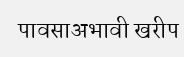पावसाअभावी खरीप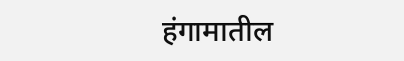हंगामातील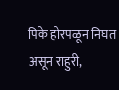पिके होरपळून निघत असून राहुरी,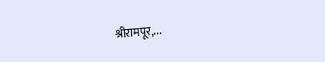श्रीरामपूर,...